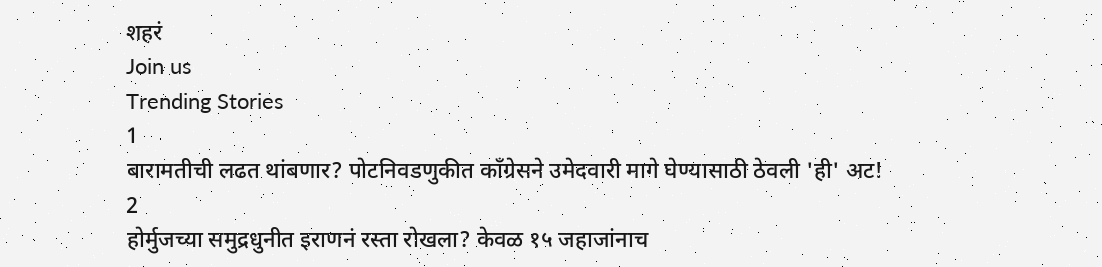शहरं
Join us
Trending Stories
1
बारामतीची लढत थांबणार? पोटनिवडणुकीत काँग्रेसने उमेदवारी मागे घेण्यासाठी ठेवली 'ही' अट!
2
होर्मुजच्या समुद्रधुनीत इराणनं रस्ता रोखला? केवळ १५ जहाजांनाच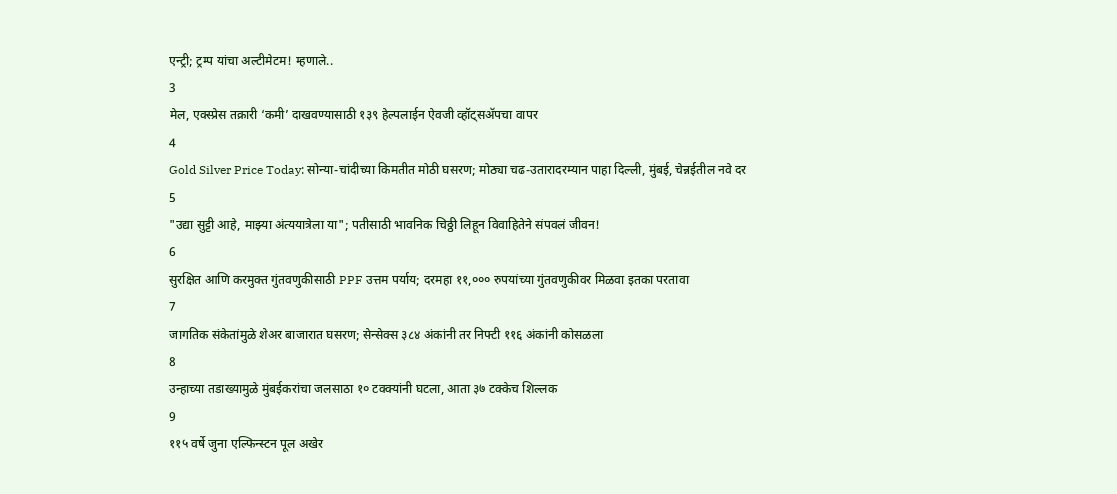एन्ट्री; ट्रम्प यांचा अल्टीमेटम! म्हणाले..
3
मेल, एक्स्प्रेस तक्रारी ‘कमी’ दाखवण्यासाठी १३९ हेल्पलाईन ऐवजी व्हॉट्सॲपचा वापर
4
Gold Silver Price Today: सोन्या-चांदीच्या किमतीत मोठी घसरण; मोठ्या चढ-उतारादरम्यान पाहा दिल्ली, मुंबई, चेन्नईतील नवे दर
5
"उद्या सुट्टी आहे, माझ्या अंत्ययात्रेला या"; पतीसाठी भावनिक चिठ्ठी लिहून विवाहितेने संपवलं जीवन!
6
सुरक्षित आणि करमुक्त गुंतवणुकीसाठी PPF उत्तम पर्याय; दरमहा ११,००० रुपयांच्या गुंतवणुकीवर मिळवा इतका परतावा
7
जागतिक संकेतांमुळे शेअर बाजारात घसरण; सेन्सेक्स ३८४ अंकांनी तर निफ्टी ११६ अंकांनी कोसळला
8
उन्हाच्या तडाख्यामुळे मुंबईकरांचा जलसाठा १० टक्क्यांनी घटला, आता ३७ टक्केच शिल्लक
9
११५ वर्षे जुना एल्फिन्स्टन पूल अखेर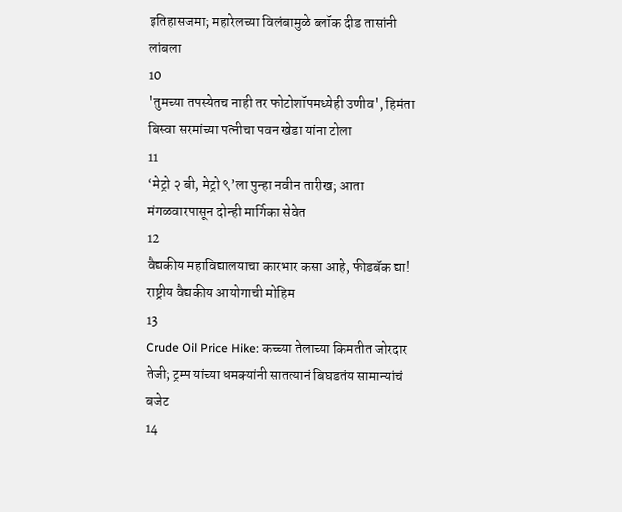इतिहासजमा; महारेलच्या विलंबामुळे ब्लॉक दीड तासांनी लांबला
10
'तुमच्या तपस्येतच नाही तर फोटोशॉपमध्येही उणीव', हिमंता बिस्वा सरमांच्या पत्नीचा पवन खेडा यांना टोला
11
‘मेट्रो २ बी, मेट्रो ९’ला पुन्हा नवीन तारीख; आता मंगळवारपासून दोन्ही मार्गिका सेवेत
12
वैद्यकीय महाविद्यालयाचा कारभार कसा आहे, फीडबॅक द्या! राष्ट्रीय वैद्यकीय आयोगाची मोहिम
13
Crude Oil Price Hike: कच्च्या तेलाच्या किमतीत जोरदार तेजी; ट्रम्प यांच्या धमक्यांनी सातत्यानं बिघडतंय सामान्यांचं बजेट
14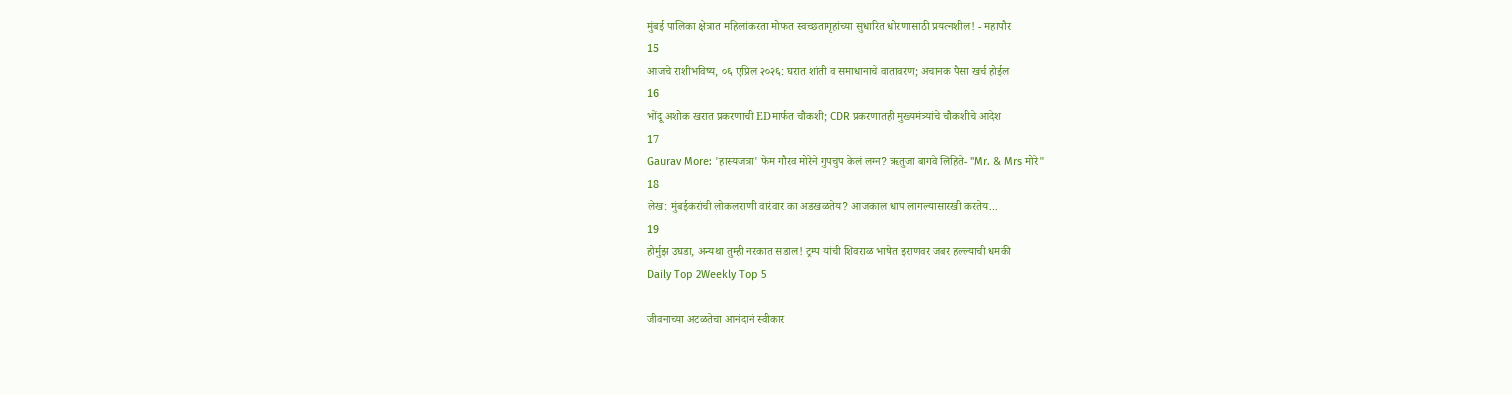मुंबई पालिका क्षेत्रात महिलांकरता मोफत स्वच्छतागृहांच्या सुधारित धोरणासाठी प्रयत्नशील! - महापौर
15
आजचे राशीभविष्य, ०६ एप्रिल २०२६: घरात शांती व समाधानाचे वातावरण; अचानक पैसा खर्च होईल
16
भोंदू अशोक खरात प्रकरणाची EDमार्फत चौकशी; CDR प्रकरणातही मुख्यमंत्र्यांचे चौकशीचे आदेश
17
Gaurav More: 'हास्यजत्रा' फेम गौरव मोरेने गुपचुप केलं लग्न? ऋतुजा बागवे लिहिते- "Mr. & Mrs मोरे"
18
लेख: मुंबईकरांची लोकलराणी वारंवार का अडखळतेय? आजकाल धाप लागल्यासारखी करतेय...
19
होर्मुझ उघडा, अन्यथा तुम्ही नरकात सडाल! ट्रम्प यांची शिवराळ भाषेत इराणवर जबर हल्ल्याची धमकी
Daily Top 2Weekly Top 5

जीवनाच्या अटळतेचा आनंदानं स्वीकार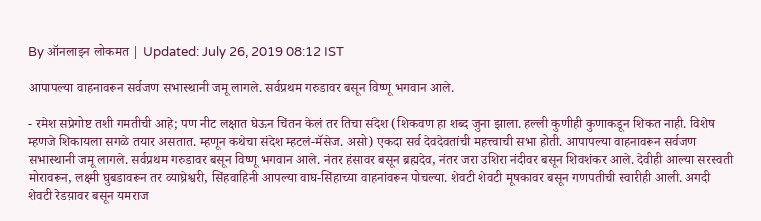By ऑनलाइन लोकमत | Updated: July 26, 2019 08:12 IST

आपापल्या वाहनावरून सर्वजण सभास्थानी जमू लागले. सर्वप्रथम गरुडावर बसून विष्णू भगवान आले.

- रमेश सप्रेगोष्ट तशी गमतीची आहे; पण नीट लक्षात घेऊन चिंतन केलं तर तिचा संदेश (शिकवण हा शब्द जुना झाला. हल्ली कुणीही कुणाकडून शिकत नाही. विशेष म्हणजे शिकायला सगळे तयार असतात. म्हणून कथेचा संदेश म्हटलं-मॅसेज. असो) एकदा सर्व देवदेवतांची महत्त्वाची सभा होती. आपापल्या वाहनावरून सर्वजण सभास्थानी जमू लागले. सर्वप्रथम गरुडावर बसून विष्णू भगवान आले. नंतर हंसावर बसून ब्रह्मदेव, नंतर जरा उशिरा नंदीवर बसून शिवशंकर आले. देवीही आल्या सरस्वती मोरावरून, लक्ष्मी घुबडावरून तर व्याघ्रेश्वरी, सिंहवाहिनी आपल्या वाघ-सिंहाच्या वाहनांवरून पोचल्या. शेवटी शेवटी मूषकावर बसून गणपतीची स्वारीही आली. अगदी शेवटी रेडय़ावर बसून यमराज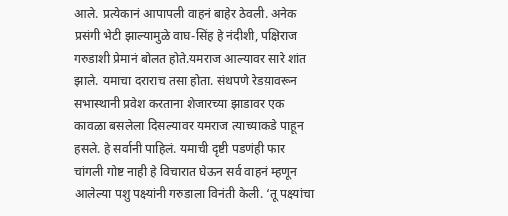आले. प्रत्येकानं आपापली वाहनं बाहेर ठेवली. अनेक प्रसंगी भेटी झाल्यामुळे वाघ-सिंह हे नंदीशी, पक्षिराज गरुडाशी प्रेमानं बोलत होते.यमराज आल्यावर सारे शांत झाले. यमाचा दराराच तसा होता. संथपणे रेडय़ावरून सभास्थानी प्रवेश करताना शेजारच्या झाडावर एक कावळा बसलेला दिसल्यावर यमराज त्याच्याकडे पाहून हसले. हे सर्वानी पाहिलं. यमाची दृष्टी पडणंही फार चांगली गोष्ट नाही हे विचारात घेऊन सर्व वाहनं म्हणून आलेल्या पशु पक्ष्यांनी गरुडाला विनंती केली. ‘तू पक्ष्यांचा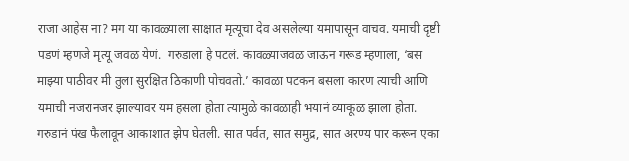राजा आहेस ना? मग या कावळ्याला साक्षात मृत्यूचा देव असलेल्या यमापासून वाचव. यमाची दृष्टी पडणं म्हणजे मृत्यू जवळ येणं.  गरुडाला हे पटलं. कावळ्याजवळ जाऊन गरूड म्हणाला, ‘बस माझ्या पाठीवर मी तुला सुरक्षित ठिकाणी पोचवतो.’ कावळा पटकन बसला कारण त्याची आणि यमाची नजरानजर झाल्यावर यम हसला होता त्यामुळे कावळाही भयानं व्याकूळ झाला होता. गरुडानं पंख फैलावून आकाशात झेप घेतली. सात पर्वत, सात समुद्र, सात अरण्य पार करून एका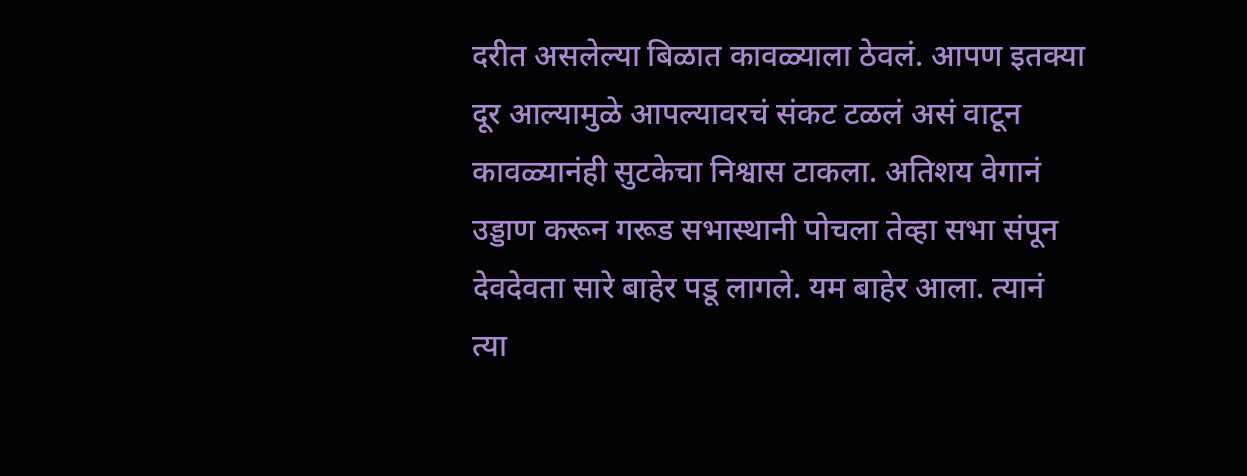दरीत असलेल्या बिळात कावळ्याला ठेवलं. आपण इतक्या दूर आल्यामुळे आपल्यावरचं संकट टळलं असं वाटून कावळ्यानंही सुटकेचा निश्वास टाकला. अतिशय वेगानं उड्डाण करून गरूड सभास्थानी पोचला तेव्हा सभा संपून देवदेवता सारे बाहेर पडू लागले. यम बाहेर आला. त्यानं त्या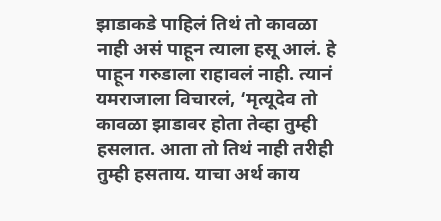झाडाकडे पाहिलं तिथं तो कावळा नाही असं पाहून त्याला हसू आलं. हे पाहून गरुडाला राहावलं नाही. त्यानं यमराजाला विचारलं, ‘मृत्यूदेव तो कावळा झाडावर होता तेव्हा तुम्ही हसलात. आता तो तिथं नाही तरीही तुम्ही हसताय. याचा अर्थ काय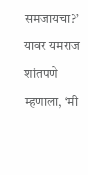समजायचा?’ यावर यमराज शांतपणे म्हणाला, ‘मी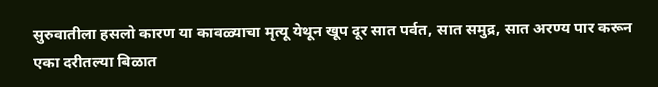सुरुवातीला हसलो कारण या कावळ्याचा मृत्यू येथून खूप दूर सात पर्वत, सात समुद्र, सात अरण्य पार करून एका दरीतल्या बिळात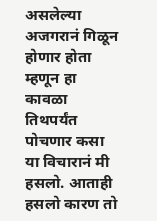असलेल्या अजगरानं गिळून होणार होता म्हणून हा कावळा तिथपर्यंत पोचणार कसा या विचारानं मी हसलो. आताही हसलो कारण तो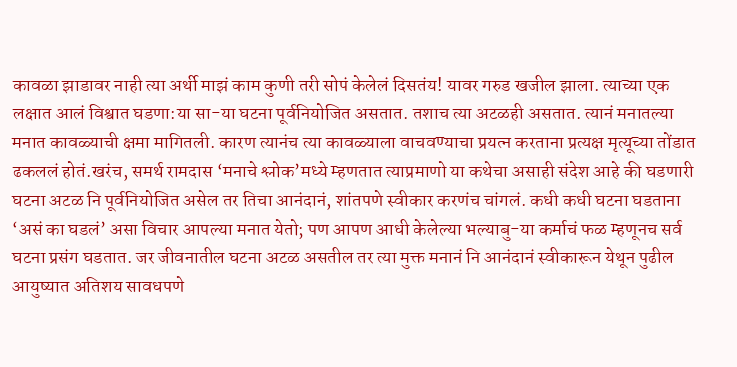कावळा झाडावर नाही त्या अर्थी माझं काम कुणी तरी सोपं केलेलं दिसतंय! यावर गरुड खजील झाला. त्याच्या एक लक्षात आलं विश्वात घडणा:या सा-या घटना पूर्वनियोजित असतात. तशाच त्या अटळही असतात. त्यानं मनातल्या मनात कावळ्याची क्षमा मागितली. कारण त्यानंच त्या कावळ्याला वाचवण्याचा प्रयत्न करताना प्रत्यक्ष मृत्यूच्या तोंडात ढकललं होतं.खरंच, समर्थ रामदास ‘मनाचे श्लोक’मध्ये म्हणतात त्याप्रमाणो या कथेचा असाही संदेश आहे की घडणारी घटना अटळ नि पूर्वनियोजित असेल तर तिचा आनंदानं, शांतपणे स्वीकार करणंच चांगलं. कधी कधी घटना घडताना ‘असं का घडलं’ असा विचार आपल्या मनात येतो; पण आपण आधी केलेल्या भल्याबु-या कर्माचं फळ म्हणूनच सर्व घटना प्रसंग घडतात. जर जीवनातील घटना अटळ असतील तर त्या मुक्त मनानं नि आनंदानं स्वीकारून येथून पुढील आयुष्यात अतिशय सावधपणे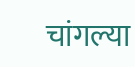चांगल्या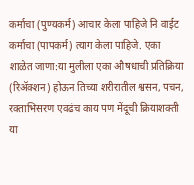कर्माचा (पुण्यकर्म) आचार केला पाहिजे नि वाईट कर्माचा (पापकर्म) त्याग केला पाहिजे. एका शाळेत जाणा:या मुलीला एका औषधाची प्रतिक्रिया (रिॲक्शन) होऊन तिच्या शरीरातील श्वसन, पचन, रक्ताभिसरण एवढंच काय पण मेंदूची क्रियाशक्ती या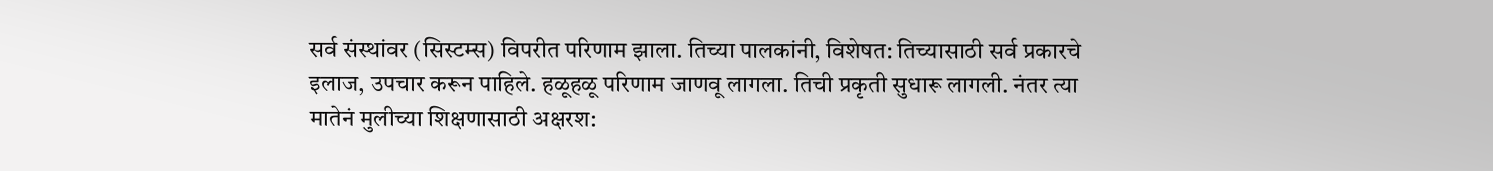सर्व संस्थांवर (सिस्टम्स) विपरीत परिणाम झाला. तिच्या पालकांनी, विशेषत: तिच्यासाठी सर्व प्रकारचे इलाज, उपचार करून पाहिले. हळूहळू परिणाम जाणवू लागला. तिची प्रकृती सुधारू लागली. नंतर त्या मातेनं मुलीच्या शिक्षणासाठी अक्षरश: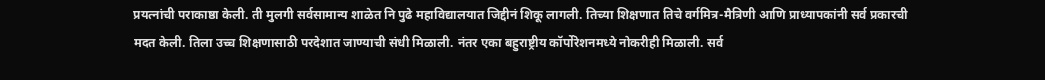प्रयत्नांची पराकाष्ठा केली. ती मुलगी सर्वसामान्य शाळेत नि पुढे महाविद्यालयात जिद्दीनं शिकू लागली. तिच्या शिक्षणात तिचे वर्गमित्र-मैत्रिणी आणि प्राध्यापकांनी सर्व प्रकारची मदत केली. तिला उच्च शिक्षणासाठी परदेशात जाण्याची संधी मिळाली. नंतर एका बहुराष्ट्रीय कॉर्पोरेशनमध्ये नोकरीही मिळाली. सर्व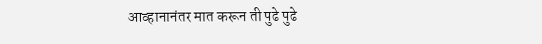आव्हानानंतर मात करून ती पुढे पुढे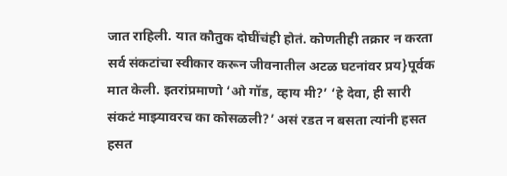जात राहिली. यात कौतुक दोघींचंही होतं. कोणतीही तक्रार न करता सर्व संकटांचा स्वीकार करून जीवनातील अटळ घटनांवर प्रय}पूर्वक मात केली. इतरांप्रमाणो ‘ओ गॉड, व्हाय मी?’ ‘हे देवा, ही सारी संकटं माझ्यावरच का कोसळली?’ असं रडत न बसता त्यांनी हसत हसत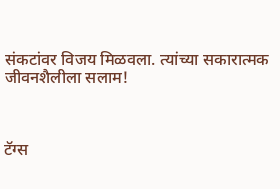संकटांवर विजय मिळवला. त्यांच्या सकारात्मक जीवनशैलीला सलाम!



टॅग्स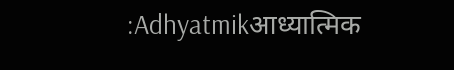:Adhyatmikआध्यात्मिक